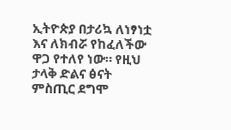ኢትዮጵያ በታሪኳ ለነፃነቷ እና ለክብሯ የከፈለችው ዋጋ የተለየ ነው። የዚህ ታላቅ ድልና ፅናት ምስጢር ደግሞ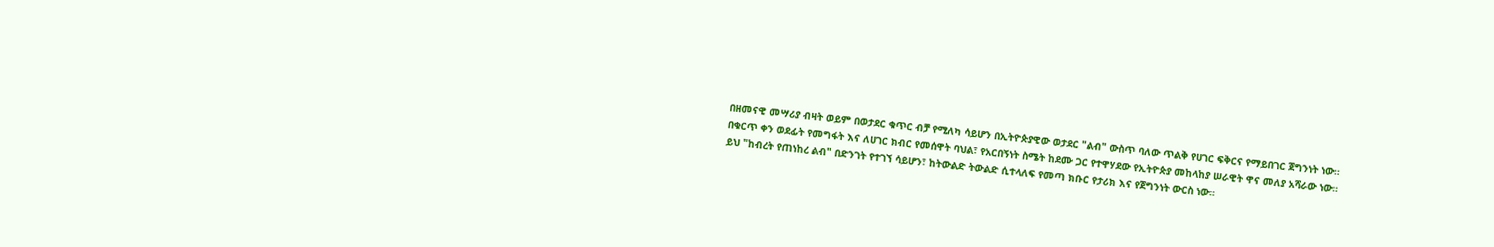በዘመናዊ መሣሪያ ብዛት ወይም በወታደር ቁጥር ብቻ የሚለካ ሳይሆን በኢትዮጵያዊው ወታደር "ልብ" ውስጥ ባለው ጥልቅ የሀገር ፍቅርና የማይበገር ጀግንነት ነው።
በቁርጥ ቀን ወደፊት የመግፋት እና ለሀገር ክብር የመሰዋት ባህል፣ የአርበኝነት ስሜት ከደሙ ጋር የተዋሃደው የኢትዮጵያ መከላከያ ሠራዊት ዋና መለያ አሻራው ነው። ይህ "ከብረት የጠነከረ ልብ" በድንገት የተገኘ ሳይሆን፣ ከትውልድ ትውልድ ሲተላለፍ የመጣ ክቡር የታሪክ እና የጀግንነት ውርስ ነው።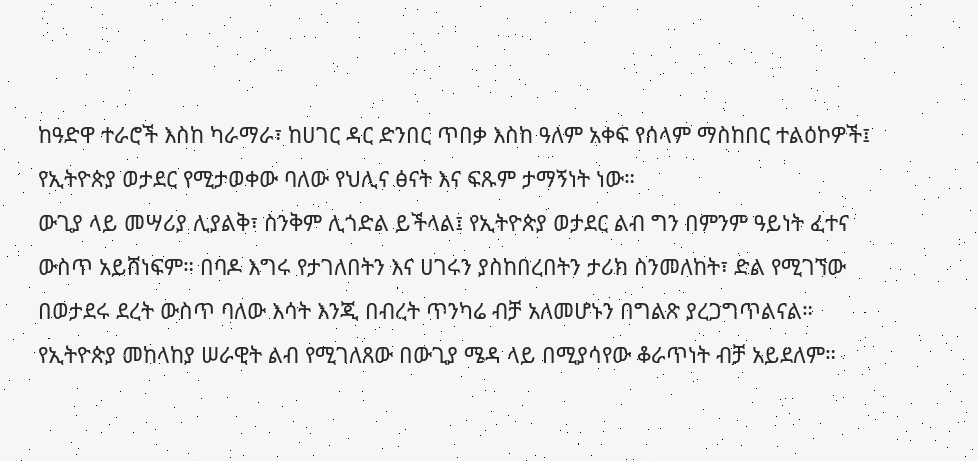ከዓድዋ ተራሮች እስከ ካራማራ፣ ከሀገር ዳር ድንበር ጥበቃ እስከ ዓለም አቀፍ የሰላም ማስከበር ተልዕኮዎች፤ የኢትዮጵያ ወታደር የሚታወቀው ባለው የህሊና ፅናት እና ፍጹም ታማኝነት ነው።
ውጊያ ላይ መሣሪያ ሊያልቅ፣ ስንቅም ሊጎድል ይችላል፤ የኢትዮጵያ ወታደር ልብ ግን በምንም ዓይነት ፈተና ውስጥ አይሸነፍም። በባዶ እግሩ የታገለበትን እና ሀገሩን ያስከበረበትን ታሪክ ስንመለከት፣ ድል የሚገኘው በወታደሩ ደረት ውስጥ ባለው እሳት እንጂ በብረት ጥንካሬ ብቻ አለመሆኑን በግልጽ ያረጋግጥልናል።
የኢትዮጵያ መከላከያ ሠራዊት ልብ የሚገለጸው በውጊያ ሜዳ ላይ በሚያሳየው ቆራጥነት ብቻ አይደለም።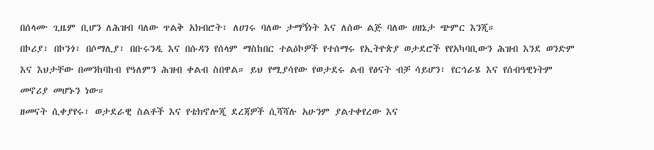በሰላሙ ጊዜም ቢሆን ለሕዝብ ባለው ጥልቅ አክብሮት፣ ለሀገሩ ባለው ታማኝነት እና ለሰው ልጅ ባለው ሀዘኔታ ጭምር እንጂ።
በኮሪያ፣ በኮንጎ፣ በሶማሊያ፣ በቡሩንዲ እና በሱዳን የሰላም ማስከበር ተልዕኮዎች የተሰማሩ የኢትዮጵያ ወታደሮች የየአካባቢውን ሕዝብ እንደ ወንድም እና እህታቸው በመንከባከብ የዓለምን ሕዝብ ቀልብ ስበዋል። ይህ የሚያሳየው የወታደሩ ልብ የፅናት ብቻ ሳይሆን፣ የርኅራሄ እና የሰብዓዊነትም መኖሪያ መሆኑን ነው።
ዘመናት ሲቀያየሩ፣ ወታደራዊ ስልቶች እና የቴክኖሎጂ ደረጃዎች ሲሻሻሉ አሁንም ያልተቀየረው እና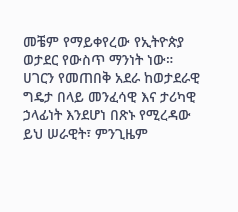መቼም የማይቀየረው የኢትዮጵያ ወታደር የውስጥ ማንነት ነው።
ሀገርን የመጠበቅ አደራ ከወታደራዊ ግዴታ በላይ መንፈሳዊ እና ታሪካዊ ኃላፊነት እንደሆነ በጽኑ የሚረዳው ይህ ሠራዊት፣ ምንጊዜም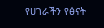የሀገራችን የፅናት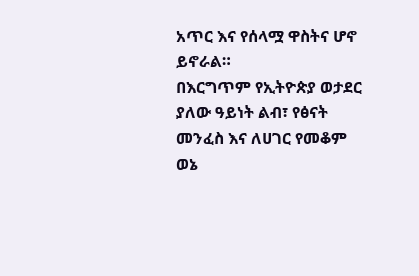አጥር እና የሰላሟ ዋስትና ሆኖ ይኖራል።
በእርግጥም የኢትዮጵያ ወታደር ያለው ዓይነት ልብ፣ የፅናት መንፈስ እና ለሀገር የመቆም ወኔ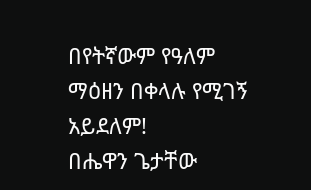በየትኛውም የዓለም ማዕዘን በቀላሉ የሚገኝ አይደለም!
በሔዋን ጌታቸው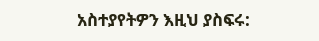አስተያየትዎን እዚህ ያስፍሩ: